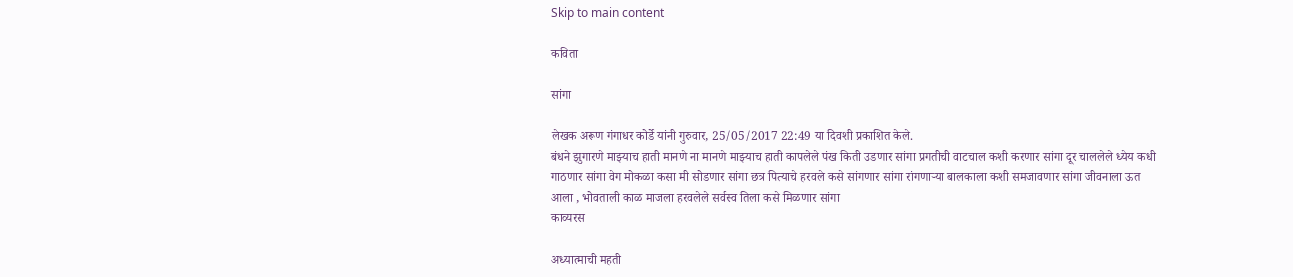Skip to main content

कविता

सांगा

लेखक अरूण गंगाधर कोर्डे यांनी गुरुवार, 25/05/2017 22:49 या दिवशी प्रकाशित केले.
बंधने झुगारणे माझ्याच हाती मानणे ना मानणे माझ्याच हाती कापलेले पंख किती उडणार सांगा प्रगतीची वाटचाल कशी करणार सांगा दूर चाललेले ध्येय कधी गाठणार सांगा वेग मोकळा कसा मी सोडणार सांगा छत्र पित्याचे हरवले कसे सांगणार सांगा रांगणाऱ्या बालकाला कशी समजावणार सांगा जीवनाला ऊत आला , भोवताली काळ माजला हरवलेले सर्वस्व तिला कसे मिळणार सांगा
काव्यरस

अध्यात्माची महती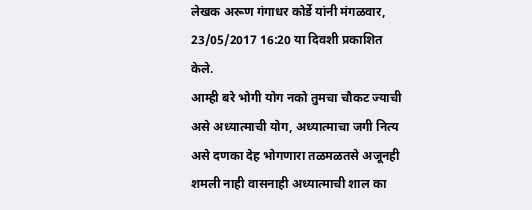लेखक अरूण गंगाधर कोर्डे यांनी मंगळवार, 23/05/2017 16:20 या दिवशी प्रकाशित केले.
आम्ही बरे भोगी योग नको तुमचा चौकट ज्याची असे अध्यात्माची योग, अध्यात्माचा जगी नित्य असे दणका देह भोगणारा तळमळतसे अजूनही शमली नाही वासनाही अध्यात्माची शाल का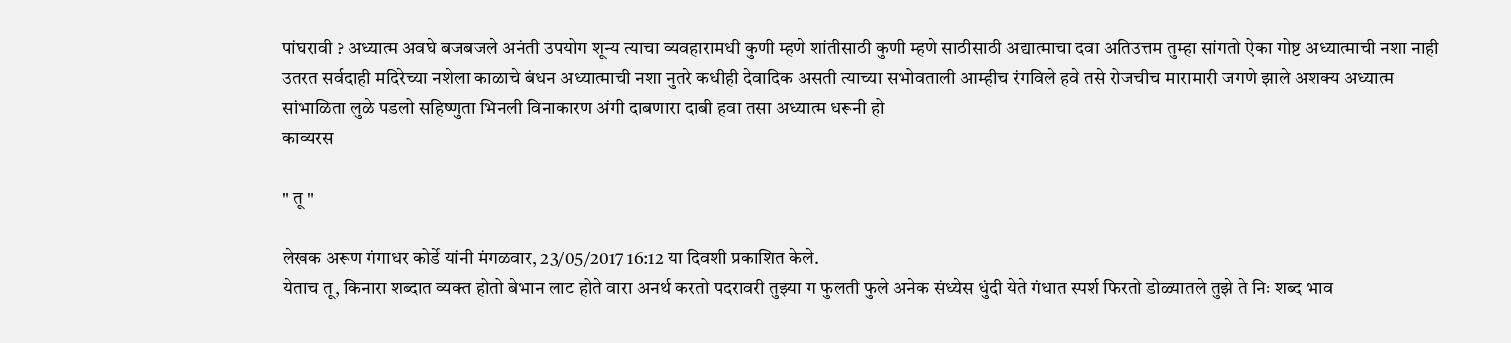पांघरावी ? अध्यात्म अवघे बजबजले अनंती उपयोग शून्य त्याचा व्यवहारामधी कुणी म्हणे शांतीसाठी कुणी म्हणे साठीसाठी अद्यात्माचा दवा अतिउत्तम तुम्हा सांगतो ऐका गोष्ट अध्यात्माची नशा नाही उतरत सर्वदाही मदिरेच्या नशेला काळाचे बंधन अध्यात्माची नशा नुतरे कधीही देवादिक असती त्याच्या सभोवताली आम्हीच रंगविले हवे तसे रोजचीच मारामारी जगणे झाले अशक्य अध्यात्म सांभाळिता लुळे पडलो सहिष्णुता भिनली विनाकारण अंगी दाबणारा दाबी हवा तसा अध्यात्म धरूनी हो
काव्यरस

" तू "

लेखक अरूण गंगाधर कोर्डे यांनी मंगळवार, 23/05/2017 16:12 या दिवशी प्रकाशित केले.
येताच तू, किनारा शब्दात व्यक्त होतो बेभान लाट होते वारा अनर्थ करतो पदरावरी तुझ्या ग फुलती फुले अनेक संध्येस धुंदी येते गंधात स्पर्श फिरतो डोळ्यातले तुझे ते निः शब्द भाव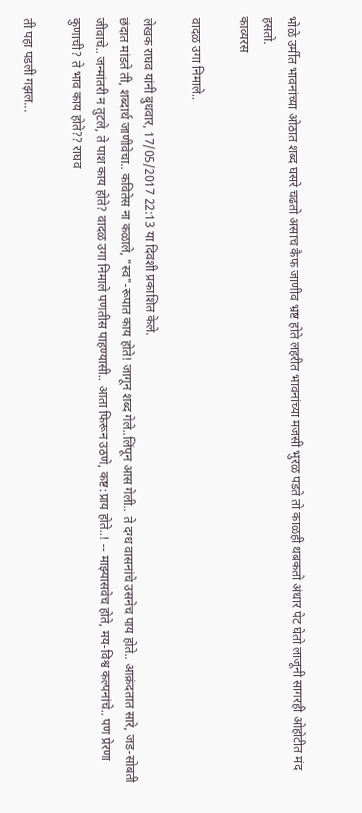भोळे उर्मीत भावनांच्या ओठात शब्द घसरे चढतो असाच कैफ जाणीव भ्रष्ट होते लहरीत भावनांच्या मजसी भुरळ पडते तो काळही थबकतो अंधार पेट घेतो लाजूनी सागरही ओहोटीत मंद हसतो.
काव्यरस

वादळ उगा निमाले..

लेखक राघव यांनी बुधवार, 17/05/2017 22:13 या दिवशी प्रकाशित केले.
छंदात मांडते ती, शब्दार्थ जाणीवेचा.. कवितेस ना कळाले, "स्व"-रूपात काय होते! जागून शब्द गेले..लिंपून आस गेली.. ते दग्ध वासनांचे उसनेच पाय होते.. आक्रंदतात सारे, जड-सोबती जीवाचे.. जन्मांतरी न तुटले, ते पाश काय होते? वादळ उगा निमाले पणतीस पाहण्यासी.. आता फिरून उठणे, कष्ट:प्राय होते..! -- माझ्यासवेच होते, मय-विश्व कल्पनांचे.. पण प्रेरणा कुणाची? ते भाव काय होते?? राघव

ती पहा पडली गझल...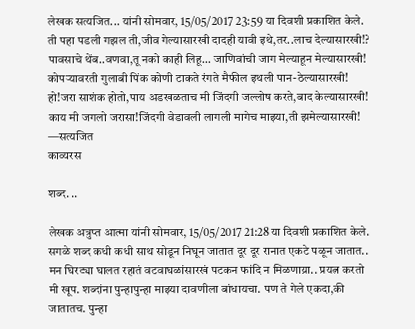लेखक सत्यजित... यांनी सोमवार, 15/05/2017 23:59 या दिवशी प्रकाशित केले.
ती पहा पडली गझल ती,जीव गेल्यासारखी दादही यावी इथे,तर..लाच देल्यासारखी!? पावसाचे थेंब..वणवा,तू नको काही लिहू... जाणिवांची जाग मेल्याहून मेल्यासारखी! कोपऱ्यावरती गुलाबी पिंक कोणी टाकते रंगते मैफील इथली पान-ठेल्यासारखी! हो!जरा साशंक होतो,पाय अडखळताच मी जिंदगी जल्लोष करते,बाद केल्यासारखी! काय मी जगलो जरासा!जिंदगी वेडावली लागली मागेच माझ्या,ती झमेल्यासारखी! —सत्यजित
काव्यरस

शब्द. ..

लेखक अत्रुप्त आत्मा यांनी सोमवार, 15/05/2017 21:28 या दिवशी प्रकाशित केले.
सगळे शब्द कधी कधी साथ सोडून निघून जातात दूर दूर रानात एकटे पळून जातात.. मन घिरट्या घालत रहातं वटवाघळांसारखं पटकन फांदि न मिळणाय्रा.. प्रयत्न करतो मी खूप. शब्दांना पुन्हापुन्हा माझ्या दावणीला बांधायचा. पण ते गेले एकदा,की जातातच. पुन्हा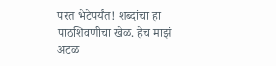परत भेटेपर्यंत! शब्दांचा हा पाठशिवणीचा खेळ. हेच माझं अटळ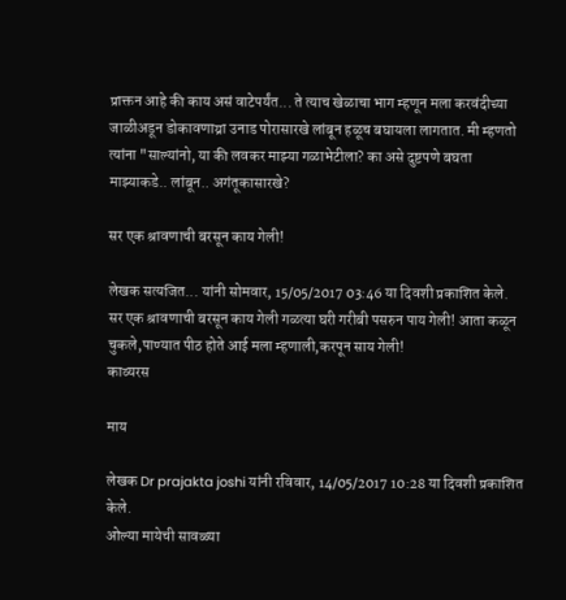प्राक्तन आहे की काय असं वाटेपर्यंत... ते त्याच खेळाचा भाग म्हणून मला करवंदीच्या जाळीअडून डोकावणाय्रा उनाड पोरासारखे लांबून हळूच बघायला लागतात. मी म्हणतो त्यांना "साल्यांनो, या की लवकर माझ्या गळाभेटीला? का असे दुष्टपणे बघता माझ्याकडे.. लांबून.. अगंतूकासारखे?

सर एक श्रावणाची बरसून काय गेली!

लेखक सत्यजित... यांनी सोमवार, 15/05/2017 03:46 या दिवशी प्रकाशित केले.
सर एक श्रावणाची बरसून काय गेली गळत्या घरी गरीबी पसरुन पाय गेली! आता कळून चुकले,पाण्यात पीठ होते आई मला म्हणाली,करपून साय गेली!
काव्यरस

माय

लेखक Dr prajakta joshi यांनी रविवार, 14/05/2017 10:28 या दिवशी प्रकाशित केले.
ओल्या मायेची सावळ्या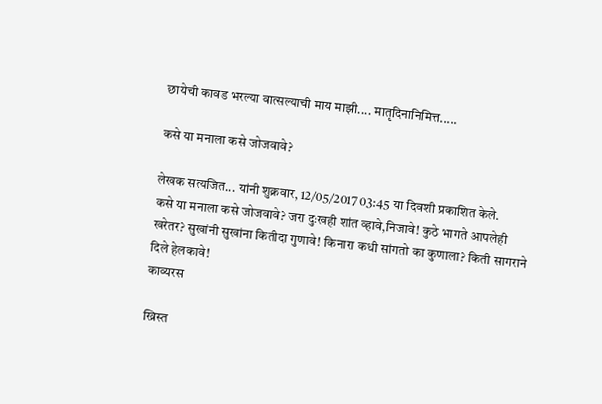छायेची कावड भरल्या वात्सल्याची माय माझी.... मातृदिनानिमित्त.....

कसे या मनाला कसे जोजवावे?

लेखक सत्यजित... यांनी शुक्रवार, 12/05/2017 03:45 या दिवशी प्रकाशित केले.
कसे या मनाला कसे जोजवावे? जरा दुःखही शांत व्हावे,निजावे! कुठे भागते आपलेही खरेतर? सुखांनी सुखांना कितीदा गुणावे! किनारा कधी सांगतो का कुणाला? किती सागराने दिले हेलकावे!
काव्यरस

ख्रिस्त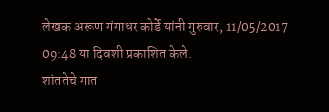लेखक अरूण गंगाधर कोर्डे यांनी गुरुवार, 11/05/2017 09:48 या दिवशी प्रकाशित केले.
शांततेचे गात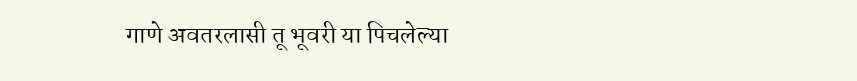गाणे अवतरलासी तू भूवरी या पिचलेल्या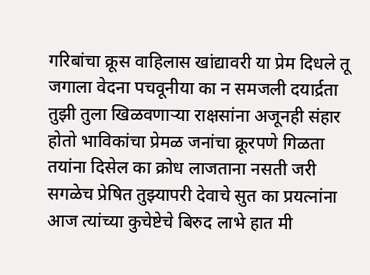गरिबांचा क्रूस वाहिलास खांद्यावरी या प्रेम दिधले तू जगाला वेदना पचवूनीया का न समजली दयार्द्रता तुझी तुला खिळवणाऱ्या राक्षसांना अजूनही संहार होतो भाविकांचा प्रेमळ जनांचा क्रूरपणे गिळता तयांना दिसेल का क्रोध लाजताना नसती जरी सगळेच प्रेषित तुझ्यापरी देवाचे सुत का प्रयत्नांना आज त्यांच्या कुचेष्टेचे बिरुद लाभे हात मी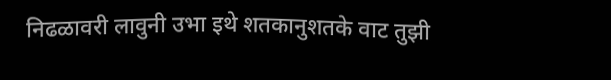निढळावरी लावुनी उभा इथे शतकानुशतके वाट तुझी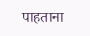पाहताना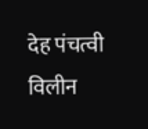देह पंचत्वी विलीन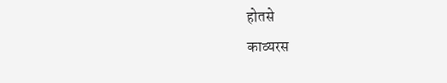होतसे
काव्यरस